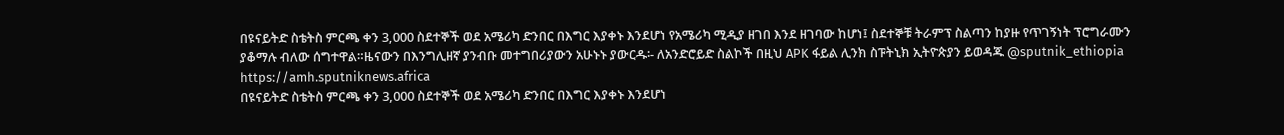በዩናይትድ ስቴትስ ምርጫ ቀን 3,000 ስደተኞች ወደ አሜሪካ ድንበር በእግር እያቀኑ እንደሆነ የአሜሪካ ሚዲያ ዘገበ እንደ ዘገባው ከሆነ፤ ስደተኞቹ ትራምፕ ስልጣን ከያዙ የጥገኝነት ፕሮግራሙን ያቆማሉ ብለው ሰግተዋል።ዜናውን በእንግሊዘኛ ያንብቡ መተግበሪያውን አሁኑኑ ያውርዱ፡- ለአንድሮይድ ስልኮች በዚህ APK ፋይል ሊንክ ስፑትኒክ ኢትዮጵያን ይወዳጁ @sputnik_ethiopia
https://amh.sputniknews.africa
በዩናይትድ ስቴትስ ምርጫ ቀን 3,000 ስደተኞች ወደ አሜሪካ ድንበር በእግር እያቀኑ እንደሆነ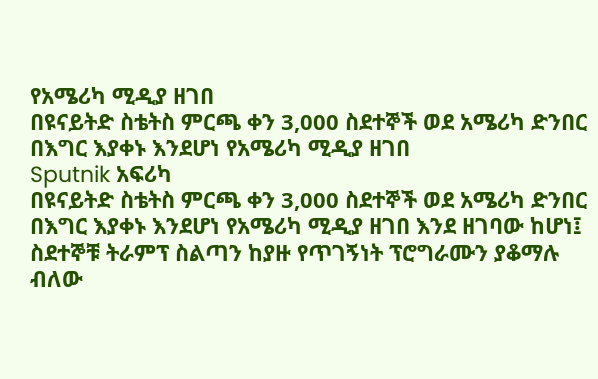የአሜሪካ ሚዲያ ዘገበ
በዩናይትድ ስቴትስ ምርጫ ቀን 3,000 ስደተኞች ወደ አሜሪካ ድንበር በእግር እያቀኑ እንደሆነ የአሜሪካ ሚዲያ ዘገበ
Sputnik አፍሪካ
በዩናይትድ ስቴትስ ምርጫ ቀን 3,000 ስደተኞች ወደ አሜሪካ ድንበር በእግር እያቀኑ እንደሆነ የአሜሪካ ሚዲያ ዘገበ እንደ ዘገባው ከሆነ፤ ስደተኞቹ ትራምፕ ስልጣን ከያዙ የጥገኝነት ፕሮግራሙን ያቆማሉ ብለው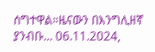ሰግተዋል።ዜናውን በእንግሊዘኛ ያንብቡ... 06.11.2024,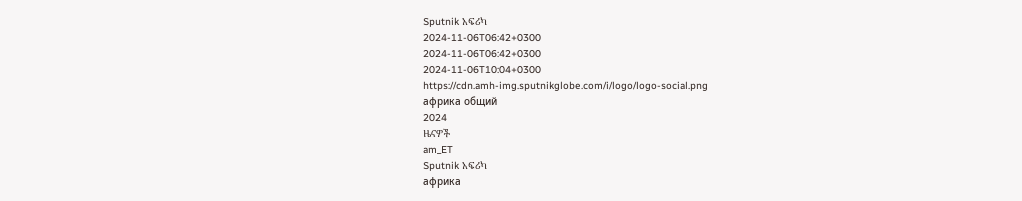Sputnik አፍሪካ
2024-11-06T06:42+0300
2024-11-06T06:42+0300
2024-11-06T10:04+0300
https://cdn.amh-img.sputnikglobe.com/i/logo/logo-social.png
африка общий
2024
ዜናዎች
am_ET
Sputnik አፍሪካ
африка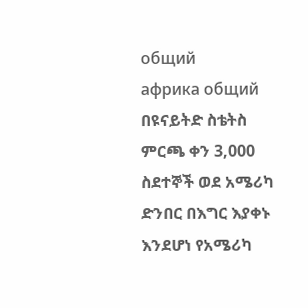общий
африка общий
በዩናይትድ ስቴትስ ምርጫ ቀን 3,000 ስደተኞች ወደ አሜሪካ ድንበር በእግር እያቀኑ እንደሆነ የአሜሪካ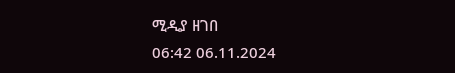ሚዲያ ዘገበ
06:42 06.11.2024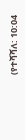(የተሻሻለ: 10:04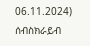06.11.2024)
ሰብስክራይብ